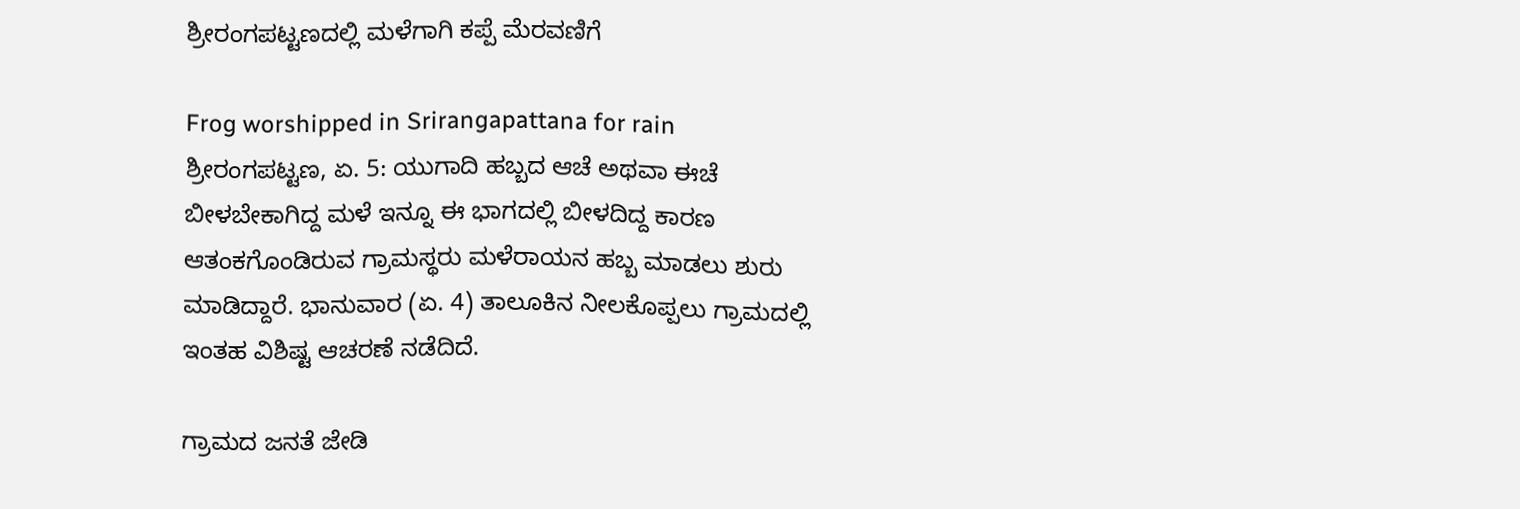ಶ್ರೀರಂಗಪಟ್ಟಣದಲ್ಲಿ ಮಳೆಗಾಗಿ ಕಪ್ಪೆ ಮೆರವಣಿಗೆ

Frog worshipped in Srirangapattana for rain
ಶ್ರೀರಂಗಪಟ್ಟಣ, ಏ. 5: ಯುಗಾದಿ ಹಬ್ಬದ ಆಚೆ ಅಥವಾ ಈಚೆ ಬೀಳಬೇಕಾಗಿದ್ದ ಮಳೆ ಇನ್ನೂ ಈ ಭಾಗದಲ್ಲಿ ಬೀಳದಿದ್ದ ಕಾರಣ ಆತಂಕಗೊಂಡಿರುವ ಗ್ರಾಮಸ್ಥರು ಮಳೆರಾಯನ ಹಬ್ಬ ಮಾಡಲು ಶುರು ಮಾಡಿದ್ದಾರೆ. ಭಾನುವಾರ (ಏ. 4) ತಾಲೂಕಿನ ನೀಲಕೊಪ್ಪಲು ಗ್ರಾಮದಲ್ಲಿ ಇಂತಹ ವಿಶಿಷ್ಟ ಆಚರಣೆ ನಡೆದಿದೆ.

ಗ್ರಾಮದ ಜನತೆ ಜೇಡಿ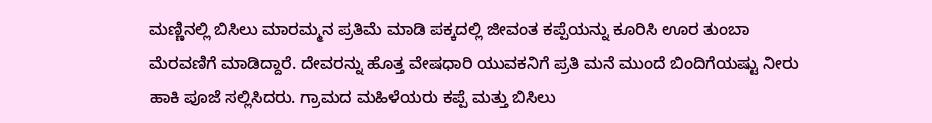ಮಣ್ಣಿನಲ್ಲಿ ಬಿಸಿಲು ಮಾರಮ್ಮನ ಪ್ರತಿಮೆ ಮಾಡಿ ಪಕ್ಕದಲ್ಲಿ ಜೀವಂತ ಕಪ್ಪೆಯನ್ನು ಕೂರಿಸಿ ಊರ ತುಂಬಾ ಮೆರವಣಿಗೆ ಮಾಡಿದ್ದಾರೆ. ದೇವರನ್ನು ಹೊತ್ತ ವೇಷಧಾರಿ ಯುವಕನಿಗೆ ಪ್ರತಿ ಮನೆ ಮುಂದೆ ಬಿಂದಿಗೆಯಷ್ಟು ನೀರು ಹಾಕಿ ಪೂಜೆ ಸಲ್ಲಿಸಿದರು. ಗ್ರಾಮದ ಮಹಿಳೆಯರು ಕಪ್ಪೆ ಮತ್ತು ಬಿಸಿಲು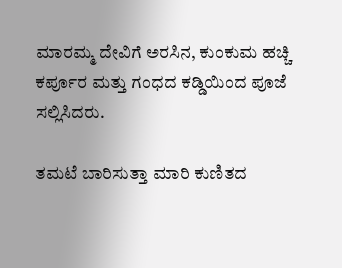ಮಾರಮ್ಮ ದೇವಿಗೆ ಅರಸಿನ, ಕುಂಕುಮ ಹಚ್ಚಿ ಕರ್ಪೂರ ಮತ್ತು ಗಂಧದ ಕಡ್ಡಿಯಿಂದ ಪೂಜೆ ಸಲ್ಲಿಸಿದರು.

ತಮಟೆ ಬಾರಿಸುತ್ತಾ ಮಾರಿ ಕುಣಿತದ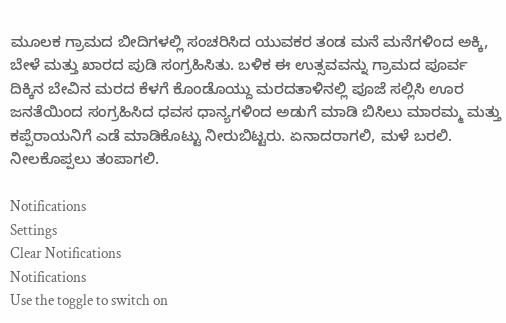ಮೂಲಕ ಗ್ರಾಮದ ಬೀದಿಗಳಲ್ಲಿ ಸಂಚರಿಸಿದ ಯುವಕರ ತಂಡ ಮನೆ ಮನೆಗಳಿಂದ ಅಕ್ಕಿ, ಬೇಳೆ ಮತ್ತು ಖಾರದ ಪುಡಿ ಸಂಗ್ರಹಿಸಿತು. ಬಳಿಕ ಈ ಉತ್ಸವವನ್ನು ಗ್ರಾಮದ ಪೂರ್ವ ದಿಕ್ಕಿನ ಬೇವಿನ ಮರದ ಕೆಳಗೆ ಕೊಂಡೊಯ್ದು ಮರದತಾಳಿನಲ್ಲಿ ಪೂಜೆ ಸಲ್ಲಿಸಿ ಊರ ಜನತೆಯಿಂದ ಸಂಗ್ರಹಿಸಿದ ಧವಸ ಧಾನ್ಯಗಳಿಂದ ಅಡುಗೆ ಮಾಡಿ ಬಿಸಿಲು ಮಾರಮ್ಮ ಮತ್ತು ಕಪ್ಪೆರಾಯನಿಗೆ ಎಡೆ ಮಾಡಿಕೊಟ್ಟು ನೀರುಬಿಟ್ಟರು. ಏನಾದರಾಗಲಿ, ಮಳೆ ಬರಲಿ. ನೀಲಕೊಪ್ಪಲು ತಂಪಾಗಲಿ.

Notifications
Settings
Clear Notifications
Notifications
Use the toggle to switch on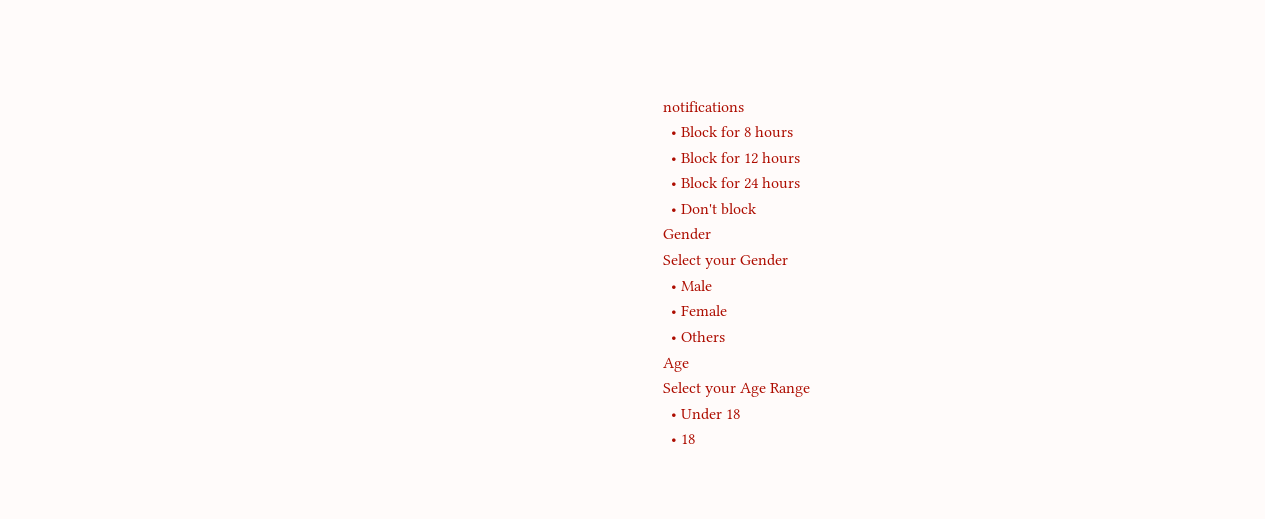notifications
  • Block for 8 hours
  • Block for 12 hours
  • Block for 24 hours
  • Don't block
Gender
Select your Gender
  • Male
  • Female
  • Others
Age
Select your Age Range
  • Under 18
  • 18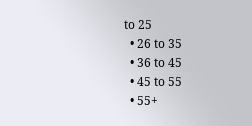to 25
  • 26 to 35
  • 36 to 45
  • 45 to 55
  • 55+